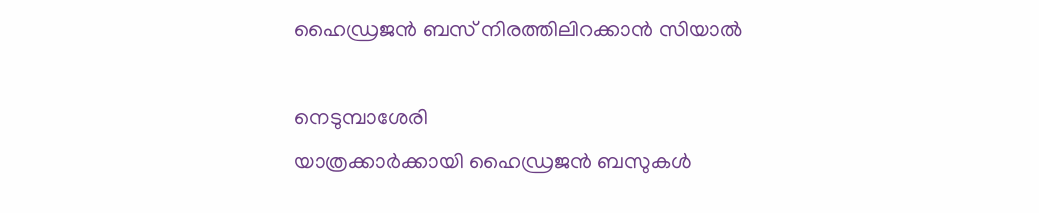ഹൈഡ്രജൻ ബസ് നിരത്തിലിറക്കാൻ സിയാൽ

നെടുമ്പാശേരി
യാത്രക്കാർക്കായി ഹൈഡ്രജൻ ബസുകൾ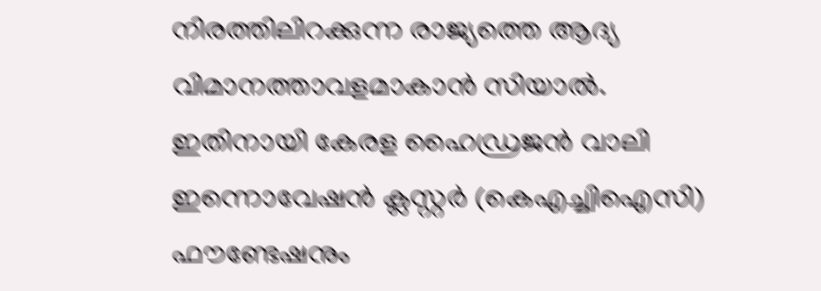നിരത്തിലിറക്കുന്ന രാജ്യത്തെ ആദ്യ വിമാനത്താവളമാകാൻ സിയാൽ. ഇതിനായി കേരള ഹൈഡ്രജൻ വാലി ഇന്നൊവേഷൻ ക്ലസ്റ്റർ (കെഎച്ച്വിഐസി) ഫൗണ്ടേഷനും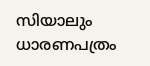സിയാലും ധാരണപത്രം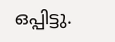ഒപ്പിട്ടു.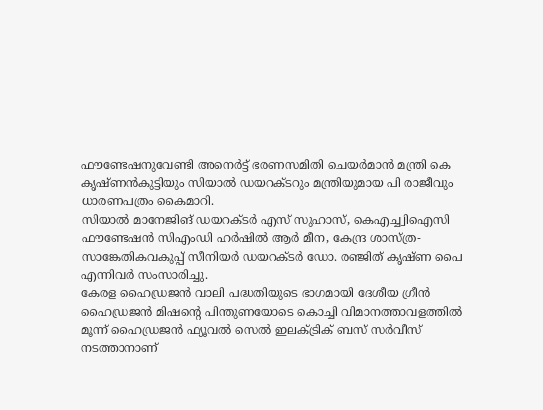ഫൗണ്ടേഷനുവേണ്ടി അനെർട്ട് ഭരണസമിതി ചെയർമാൻ മന്ത്രി കെ കൃഷ്ണൻകുട്ടിയും സിയാൽ ഡയറക്ടറും മന്ത്രിയുമായ പി രാജീവും ധാരണപത്രം കൈമാറി.
സിയാൽ മാനേജിങ് ഡയറക്ടർ എസ് സുഹാസ്, കെഎച്ച്വിഐസി ഫൗണ്ടേഷൻ സിഎംഡി ഹർഷിൽ ആർ മീന, കേന്ദ്ര ശാസ്ത്ര-സാങ്കേതികവകുപ്പ് സീനിയർ ഡയറക്ടർ ഡോ. രഞ്ജിത് കൃഷ്ണ പൈ എന്നിവർ സംസാരിച്ചു.
കേരള ഹൈഡ്രജൻ വാലി പദ്ധതിയുടെ ഭാഗമായി ദേശീയ ഗ്രീൻ ഹൈഡ്രജൻ മിഷന്റെ പിന്തുണയോടെ കൊച്ചി വിമാനത്താവളത്തിൽ മൂന്ന് ഹൈഡ്രജൻ ഫ്യൂവൽ സെൽ ഇലക്ട്രിക് ബസ് സർവീസ് നടത്താനാണ്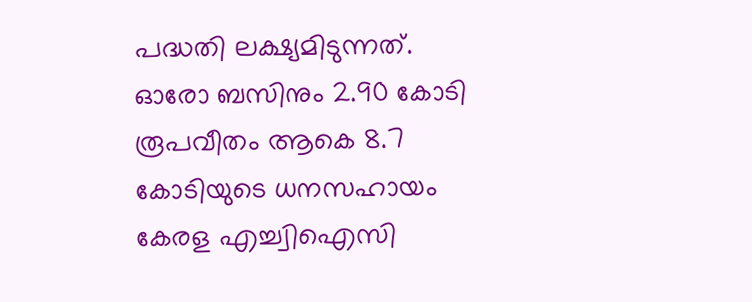പദ്ധതി ലക്ഷ്യമിടുന്നത്. ഓരോ ബസിനും 2.90 കോടി രൂപവീതം ആകെ 8.7 കോടിയുടെ ധനസഹായം കേരള എച്ച്വിഐസി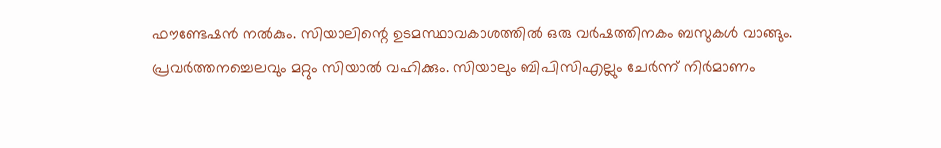ഫൗണ്ടേഷൻ നൽകും. സിയാലിന്റെ ഉടമസ്ഥാവകാശത്തിൽ ഒരു വർഷത്തിനകം ബസുകൾ വാങ്ങും. പ്രവർത്തനച്ചെലവും മറ്റും സിയാൽ വഹിക്കും. സിയാലും ബിപിസിഎല്ലും ചേർന്ന് നിർമാണം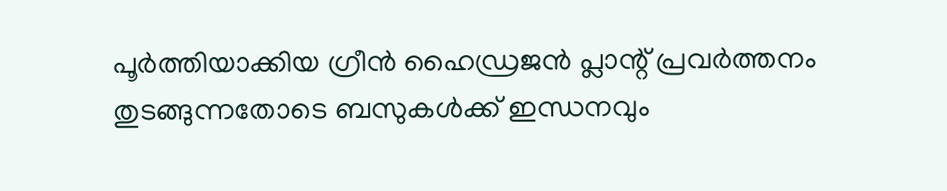പൂർത്തിയാക്കിയ ഗ്രീൻ ഹൈഡ്രജൻ പ്ലാന്റ് പ്രവർത്തനം തുടങ്ങുന്നതോടെ ബസുകൾക്ക് ഇന്ധനവും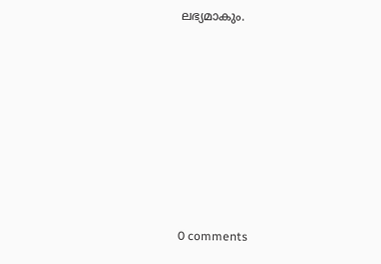ലഭ്യമാകും.










0 comments